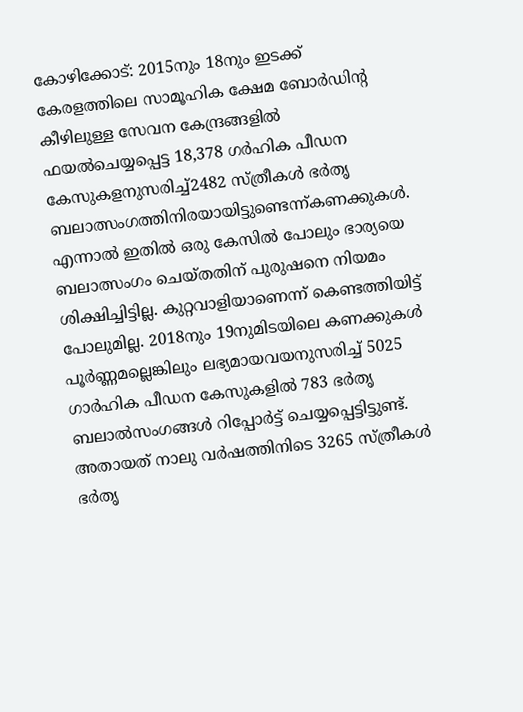കോഴിക്കോട്: 2015നും 18നും ഇടക്ക് കേരളത്തിലെ സാമൂഹിക ക്ഷേമ ബോർഡിന്റ കീഴിലുള്ള സേവന കേന്ദ്രങ്ങളിൽ ഫയൽചെയ്യപ്പെട്ട 18,378 ഗർഹിക പീഡന കേസുകളനുസരിച്ച്2482 സ്ത്രീകൾ ഭർതൃ ബലാത്സംഗത്തിനിരയായിട്ടുണ്ടെന്ന്കണക്കുകൾ. എന്നാൽ ഇതിൽ ഒരു കേസിൽ പോലും ഭാര്യയെ ബലാത്സംഗം ചെയ്തതിന് പുരുഷനെ നിയമം ശിക്ഷിച്ചിട്ടില്ല. കുറ്റവാളിയാണെന്ന് കെണ്ടത്തിയിട്ട് പോലുമില്ല. 2018നും 19നുമിടയിലെ കണക്കുകൾ പൂർണ്ണമല്ലെങ്കിലും ലഭ്യമായവയനുസരിച്ച് 5025 ഗാർഹിക പീഡന കേസുകളിൽ 783 ഭർതൃ ബലാൽസംഗങ്ങൾ റിപ്പോർട്ട് ചെയ്യപ്പെട്ടിട്ടുണ്ട്. അതായത് നാലു വർഷത്തിനിടെ 3265 സ്ത്രീകൾ ഭർതൃ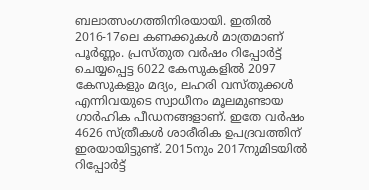ബലാത്സംഗത്തിനിരയായി. ഇതിൽ 2016-17ലെ കണക്കുകൾ മാത്രമാണ് പൂർണ്ണം. പ്രസ്തുത വർഷം റിപ്പോർട്ട് ചെയ്യപ്പെട്ട 6022 കേസുകളിൽ 2097 കേസുകളും മദ്യം, ലഹരി വസ്തുക്കൾ എന്നിവയുടെ സ്വാധീനം മൂലമുണ്ടായ ഗാർഹിക പീഡനങ്ങളാണ്. ഇതേ വർഷം 4626 സ്ത്രീകൾ ശാരീരിക ഉപദ്രവത്തിന് ഇരയായിട്ടുണ്ട്. 2015നും 2017നുമിടയിൽ റിപ്പോർട്ട്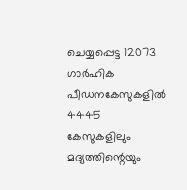ചെയ്യപ്പെട്ട 12073 ഗാർഹിക പീഡനകേസുകളിൽ 4445 കേസുകളിലും മദ്യത്തിന്റെയും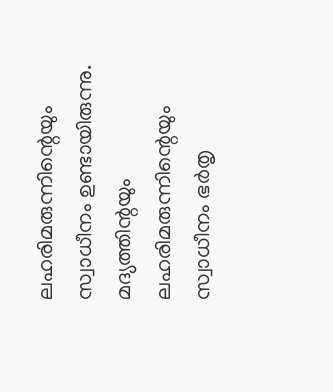ലഹരിമരുന്നിന്റെയും സ്വാധീനം ഉണ്ടായിരുന്നു. മദ്യത്തിന്റയും ലഹരിമരുന്നിന്റെയും സ്വാധീനം ഭർതൃ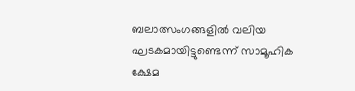ബലാത്സംഗങ്ങളിൽ വലിയ ഘടകമായിട്ടുണ്ടെന്ന് സാമൂഹിക ക്ഷേമ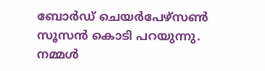ബോർഡ് ചെയർപേഴ്സൺ സൂസൻ കൊടി പറയുന്നു. നമ്മൾ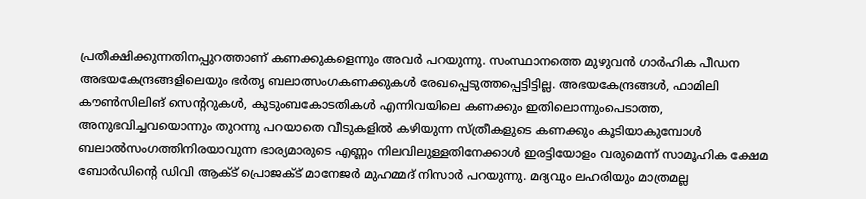പ്രതീക്ഷിക്കുന്നതിനപ്പുറത്താണ് കണക്കുകളെന്നും അവർ പറയുന്നു. സംസ്ഥാനത്തെ മുഴുവൻ ഗാർഹിക പീഡന അഭയകേന്ദ്രങ്ങളിലെയും ഭർതൃ ബലാത്സംഗകണക്കുകൾ രേഖപ്പെടുത്തപ്പെട്ടിട്ടില്ല. അഭയകേന്ദ്രങ്ങൾ, ഫാമിലി കൗൺസിലിങ് സെന്ററുകൾ, കുടുംബകോടതികൾ എന്നിവയിലെ കണക്കും ഇതിലൊന്നുംപെടാത്ത, അനുഭവിച്ചവയൊന്നും തുറന്നു പറയാതെ വീടുകളിൽ കഴിയുന്ന സ്ത്രീകളുടെ കണക്കും കൂടിയാകുമ്പോൾ ബലാൽസംഗത്തിനിരയാവുന്ന ഭാര്യമാരുടെ എണ്ണം നിലവിലുള്ളതിനേക്കാൾ ഇരട്ടിയോളം വരുമെന്ന് സാമൂഹിക ക്ഷേമ ബോർഡിന്റെ ഡിവി ആക്ട് പ്രൊജക്ട് മാനേജർ മുഹമ്മദ് നിസാർ പറയുന്നു. മദ്യവും ലഹരിയും മാത്രമല്ല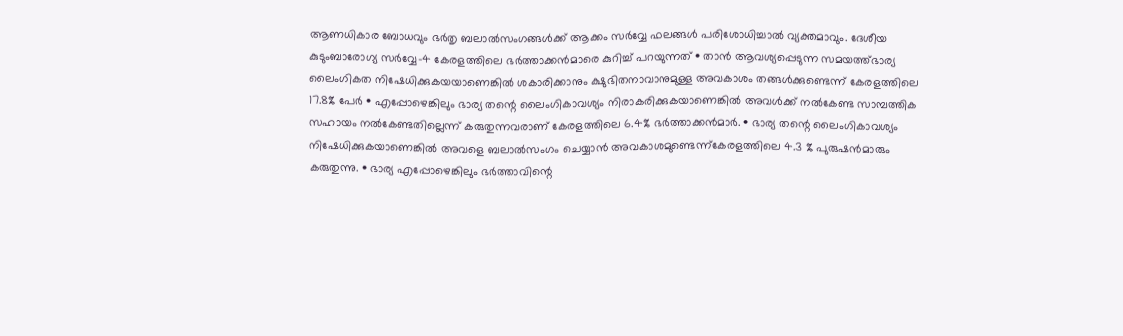ആണധികാര ബോധവും ഭർതൃ ബലാൽസംഗങ്ങൾക്ക് ആക്കം സർവ്വേ ഫലങ്ങൾ പരിശോധിച്ചാൽ വ്യക്തമാവും. ദേശീയ കുടുംബാരോഗ്യ സർവ്വേ-4 കേരളത്തിലെ ഭർത്താക്കൻമാരെ കുറിച്ച് പറയുന്നത് • താൻ ആവശ്യപ്പെടുന്ന സമയത്ത്ഭാര്യ ലൈംഗികത നിഷേധിക്കുകയയാണെങ്കിൽ ശകാരിക്കാനും ക്ഷുഭിതനാവാനുമുള്ള അവകാശം തങ്ങൾക്കുണ്ടെന്ന് കേരളത്തിലെ 17.8% പേർ • എപ്പോഴെങ്കിലും ഭാര്യ തന്റെ ലൈംഗികാവശ്യം നിരാകരിക്കുകയാണെങ്കിൽ അവൾക്ക് നൽകേണ്ട സാമ്പത്തിക സഹായം നൽകേണ്ടതില്ലെന്ന് കരുതുന്നവരാണ് കേരളത്തിലെ 6.4% ഭർത്താക്കൻമാർ. • ഭാര്യ തന്റെ ലൈംഗികാവശ്യം നിഷേധിക്കുകയാണെങ്കിൽ അവളെ ബലാൽസംഗം ചെയ്യാൻ അവകാശമുണ്ടെന്ന്കേരളത്തിലെ 4.3 % പുരുഷൻമാരും കരുതുന്നു. • ഭാര്യ എപ്പോഴെങ്കിലും ഭർത്താവിന്റെ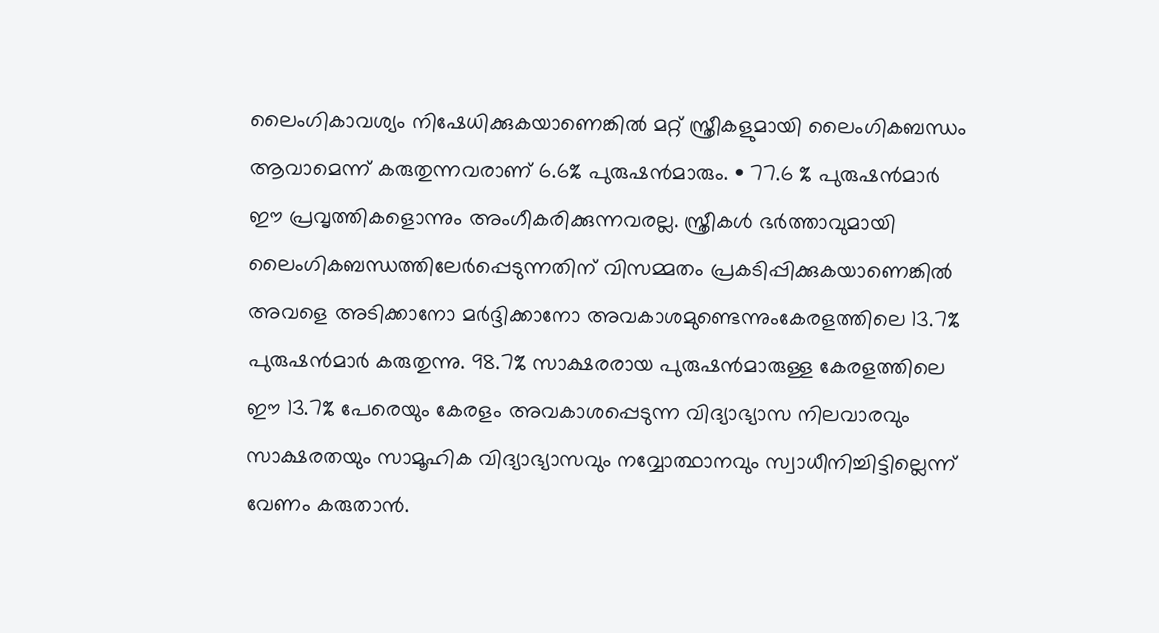ലൈംഗികാവശ്യം നിഷേധിക്കുകയാണെങ്കിൽ മറ്റ് സ്ത്രീകളുമായി ലൈംഗികബന്ധം ആവാമെന്ന് കരുതുന്നവരാണ് 6.6% പുരുഷൻമാരും. • 77.6 % പുരുഷൻമാർ ഈ പ്രവൃത്തികളൊന്നും അംഗീകരിക്കുന്നവരല്ല. സ്ത്രീകൾ ഭർത്താവുമായി ലൈംഗികബന്ധത്തിലേർപ്പെടുന്നതിന് വിസമ്മതം പ്രകടിപ്പിക്കുകയാണെങ്കിൽ അവളെ അടിക്കാനോ മർദ്ദിക്കാനോ അവകാശമുണ്ടെന്നുംകേരളത്തിലെ 13.7% പുരുഷൻമാർ കരുതുന്നു. 98.7% സാക്ഷരരായ പുരുഷൻമാരുള്ള കേരളത്തിലെ ഈ 13.7% പേരെയും കേരളം അവകാശപ്പെടുന്ന വിദ്യാഭ്യാസ നിലവാരവും സാക്ഷരതയും സാമൂഹിക വിദ്യാഭ്യാസവും നവ്വോത്ഥാനവും സ്വാധീനിച്ചിട്ടില്ലെന്ന് വേണം കരുതാൻ.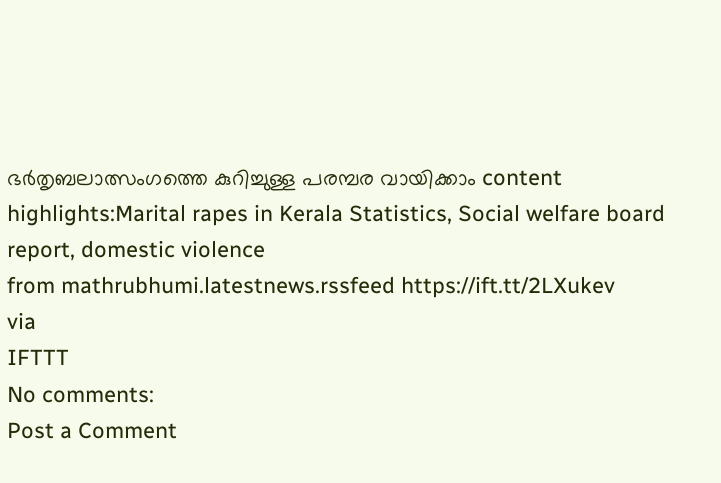ഭർതൃബലാത്സംഗത്തെ കുറിച്ചുള്ള പരമ്പര വായിക്കാം content highlights:Marital rapes in Kerala Statistics, Social welfare board report, domestic violence
from mathrubhumi.latestnews.rssfeed https://ift.tt/2LXukev
via
IFTTT
No comments:
Post a Comment